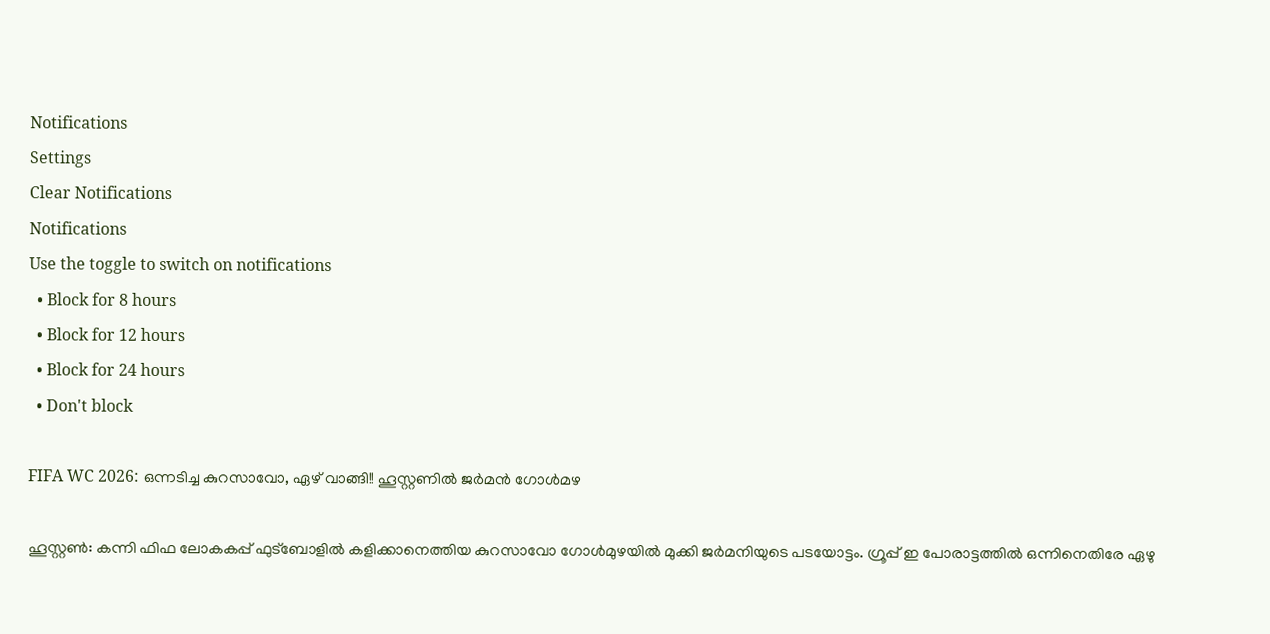Notifications
Settings
Clear Notifications
Notifications
Use the toggle to switch on notifications
  • Block for 8 hours
  • Block for 12 hours
  • Block for 24 hours
  • Don't block

FIFA WC 2026: ഒന്നടിച്ച കുറസാവോ, ഏഴ് വാങ്ങി!! ഹൂസ്റ്റണില്‍ ജര്‍മന്‍ ഗോള്‍മഴ

ഹൂസ്റ്റണ്‍: കന്നി ഫിഫ ലോകകപ്പ് ഫുട്‌ബോളില്‍ കളിക്കാനെത്തിയ കുറസാവോ ഗോള്‍മുഴയില്‍ മുക്കി ജര്‍മനിയുടെ പടയോട്ടം. ഗ്രൂപ്പ് ഇ പോരാട്ടത്തില്‍ ഒന്നിനെതിരേ ഏഴു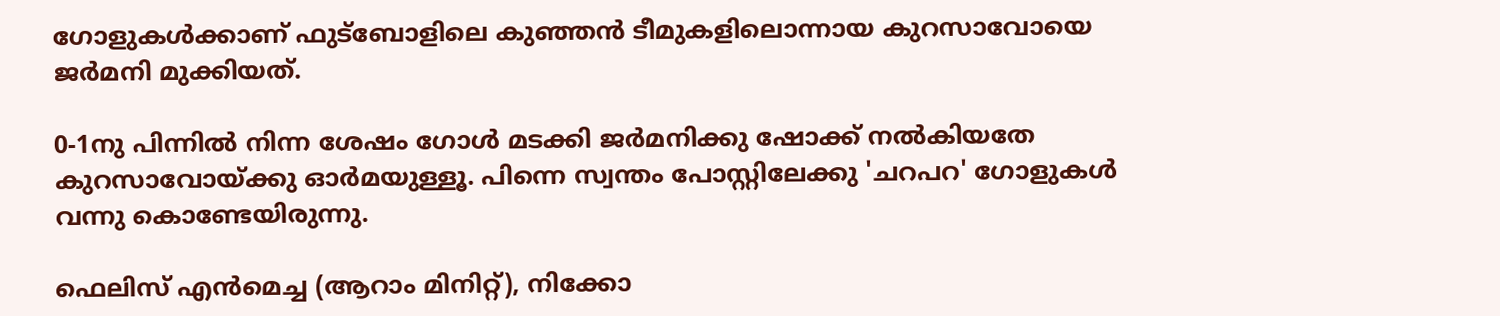ഗോളുകള്‍ക്കാണ് ഫുട്‌ബോളിലെ കുഞ്ഞന്‍ ടീമുകളിലൊന്നായ കുറസാവോയെ ജര്‍മനി മുക്കിയത്.

0-1നു പിന്നില്‍ നിന്ന ശേഷം ഗോള്‍ മടക്കി ജര്‍മനിക്കു ഷോക്ക് നല്‍കിയതേ കുറസാവോയ്ക്കു ഓര്‍മയുള്ളൂ. പിന്നെ സ്വന്തം പോസ്റ്റിലേക്കു 'ചറപറ' ഗോളുകള്‍ വന്നു കൊണ്ടേയിരുന്നു.

ഫെലിസ് എന്‍മെച്ച (ആറാം മിനിറ്റ്), നിക്കോ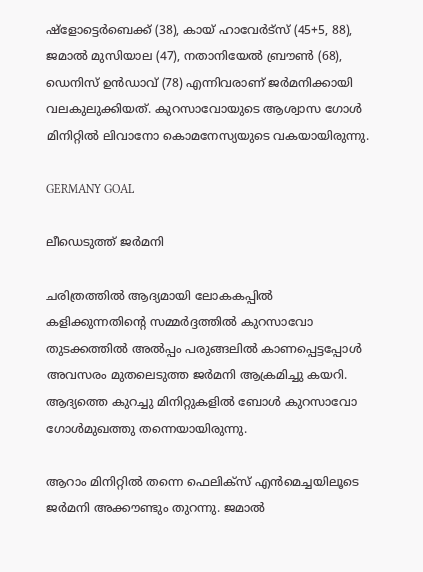ഷ്‌ളോട്ടെര്‍ബെക്ക് (38), കായ് ഹാവേര്‍ട്‌സ് (45+5, 88), ജമാല്‍ മുസിയാല (47), നതാനിയേല്‍ ബ്രൗണ്‍ (68), ഡെനിസ് ഉന്‍ഡാവ് (78) എന്നിവരാണ് ജര്‍മനിക്കായി വലകുലുക്കിയത്. കുറസാവോയുടെ ആശ്വാസ ഗോള്‍ മിനിറ്റില്‍ ലിവാനോ കൊമനേസ്യയുടെ വകയായിരുന്നു.

GERMANY GOAL

ലീഡെടുത്ത് ജര്‍മനി

ചരിത്രത്തില്‍ ആദ്യമായി ലോകകപ്പില്‍ കളിക്കുന്നതിന്റെ സമ്മര്‍ദ്ദത്തില്‍ കുറസാവോ തുടക്കത്തില്‍ അല്‍പ്പം പരുങ്ങലില്‍ കാണപ്പെട്ടപ്പോള്‍ അവസരം മുതലെടുത്ത ജര്‍മനി ആക്രമിച്ചു കയറി. ആദ്യത്തെ കുറച്ചു മിനിറ്റുകളില്‍ ബോള്‍ കുറസാവോ ഗോള്‍മുഖത്തു തന്നെയായിരുന്നു.

ആറാം മിനിറ്റില്‍ തന്നെ ഫെലിക്‌സ് എന്‍മെച്ചയിലൂടെ ജര്‍മനി അക്കൗണ്ടും തുറന്നു. ജമാല്‍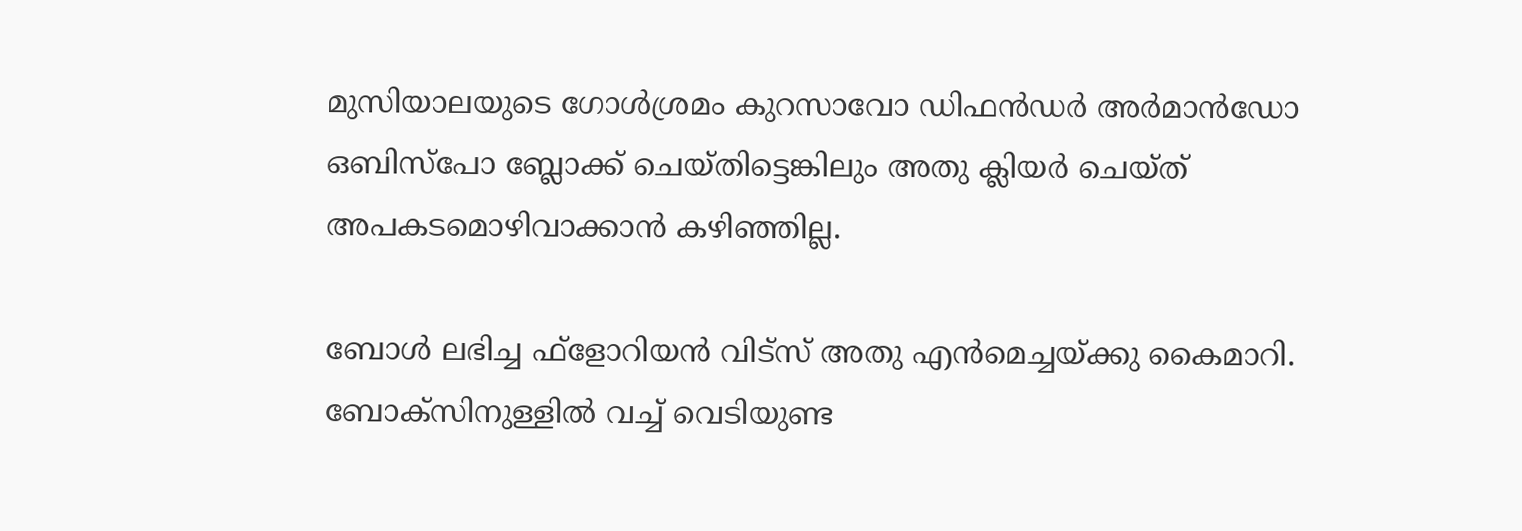മുസിയാലയുടെ ഗോള്‍ശ്രമം കുറസാവോ ഡിഫന്‍ഡര്‍ അര്‍മാന്‍ഡോ ഒബിസ്‌പോ ബ്ലോക്ക് ചെയ്തിട്ടെങ്കിലും അതു ക്ലിയര്‍ ചെയ്ത് അപകടമൊഴിവാക്കാന്‍ കഴിഞ്ഞില്ല.

ബോള്‍ ലഭിച്ച ഫ്‌ളോറിയന്‍ വിട്‌സ് അതു എന്‍മെച്ചയ്ക്കു കൈമാറി. ബോക്‌സിനുള്ളില്‍ വച്ച് വെടിയുണ്ട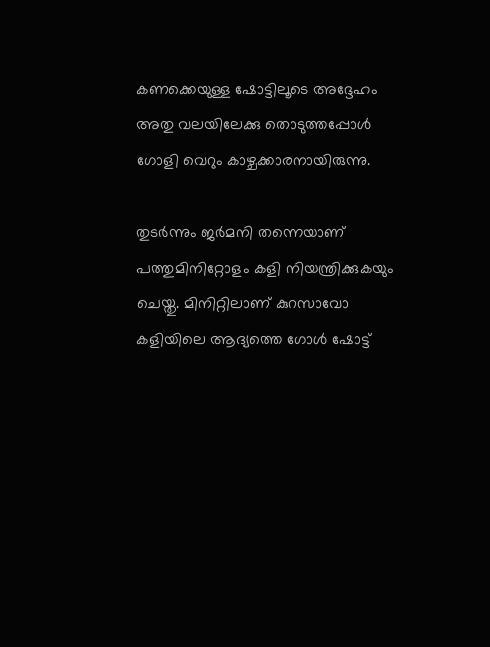കണക്കെയുള്ള ഷോട്ടിലൂടെ അദ്ദേഹം അതു വലയിലേക്കു തൊടുത്തപ്പോള്‍ ഗോളി വെറും കാഴ്ചക്കാരനായിരുന്നു.

തുടര്‍ന്നും ജര്‍മനി തന്നെയാണ് പത്തുമിനിറ്റോളം കളി നിയന്ത്രിക്കുകയും ചെയ്തു. മിനിറ്റിലാണ് കുറസാവോ കളിയിലെ ആദ്യത്തെ ഗോള്‍ ഷോട്ട്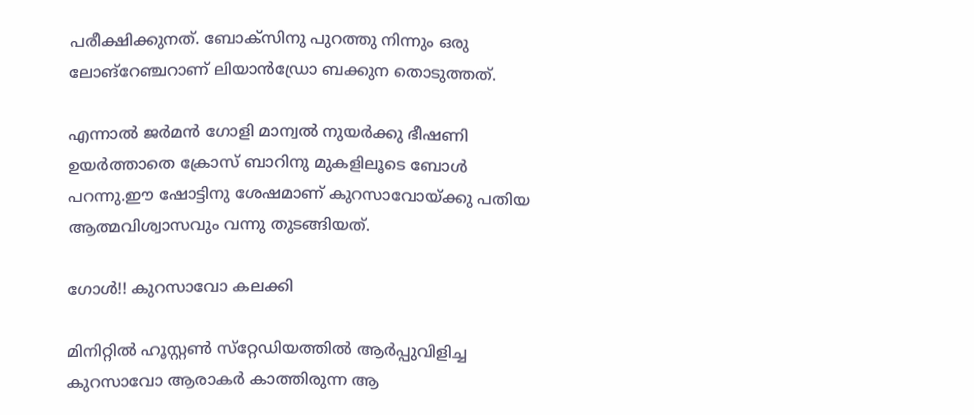പരീക്ഷിക്കുനത്. ബോക്‌സിനു പുറത്തു നിന്നും ഒരു ലോങ്‌റേഞ്ചറാണ് ലിയാന്‍ഡ്രോ ബക്കുന തൊടുത്തത്.

എന്നാല്‍ ജര്‍മന്‍ ഗോളി മാന്വല്‍ നുയര്‍ക്കു ഭീഷണി ഉയര്‍ത്താതെ ക്രോസ് ബാറിനു മുകളിലൂടെ ബോള്‍ പറന്നു.ഈ ഷോട്ടിനു ശേഷമാണ് കുറസാവോയ്ക്കു പതിയ ആത്മവിശ്വാസവും വന്നു തുടങ്ങിയത്.

ഗോള്‍!! കുറസാവോ കലക്കി

മിനിറ്റില്‍ ഹൂസ്റ്റണ്‍ സ്‌റ്റേഡിയത്തില്‍ ആര്‍പ്പുവിളിച്ച കുറസാവോ ആരാകര്‍ കാത്തിരുന്ന ആ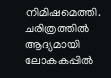നിമിഷമെത്തി. ചരിത്രത്തില്‍ ആദ്യമായി ലോകകപ്പില്‍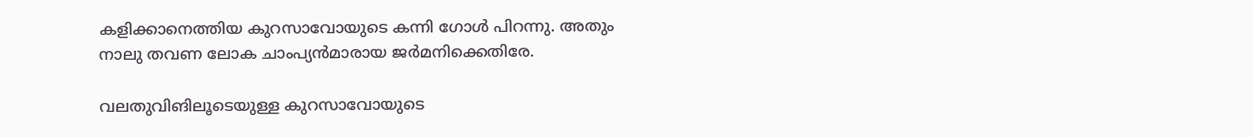കളിക്കാനെത്തിയ കുറസാവോയുടെ കന്നി ഗോള്‍ പിറന്നു. അതും നാലു തവണ ലോക ചാംപ്യന്‍മാരായ ജര്‍മനിക്കെതിരേ.

വലതുവിങിലൂടെയുള്ള കുറസാവോയുടെ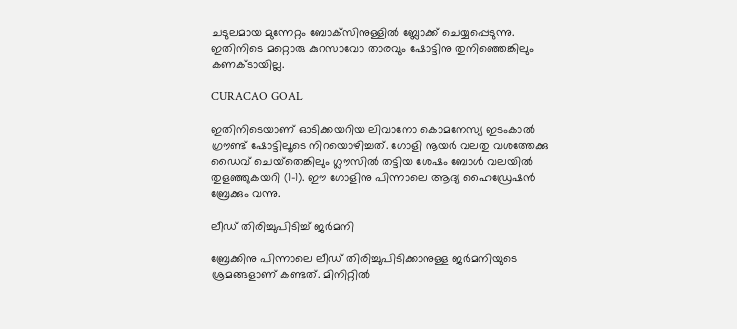ചടുലമായ മുന്നേറ്റം ബോക്‌സിനുള്ളില്‍ ബ്ലോക്ക് ചെയ്യപ്പെടുന്നു. ഇതിനിടെ മറ്റൊരു കുറസാവോ താരവും ഷോട്ടിനു തുനിഞ്ഞെങ്കിലും കണക്ടായില്ല.

CURACAO GOAL

ഇതിനിടെയാണ് ഓടിക്കയറിയ ലിവാനോ കൊമനേസ്യ ഇടംകാല്‍ ഗ്രൗണ്ട് ഷോട്ടിലൂടെ നിറയൊഴിച്ചത്. ഗോളി നൂയര്‍ വലതു വശത്തേക്കു ഡൈവ് ചെയ്‌തെങ്കിലും ഗ്ലൗസില്‍ തട്ടിയ ശേഷം ബോള്‍ വലയില്‍ തുളഞ്ഞുകയറി (1-1). ഈ ഗോളിനു പിന്നാലെ ആദ്യ ഹൈഡ്രേഷന്‍ ബ്രേക്കും വന്നു.

ലീഡ് തിരിച്ചുപിടിച്ച് ജര്‍മനി

ബ്രേക്കിനു പിന്നാലെ ലീഡ് തിരിച്ചുപിടിക്കാനുള്ള ജര്‍മനിയുടെ ശ്രമങ്ങളാണ് കണ്ടത്. മിനിറ്റില്‍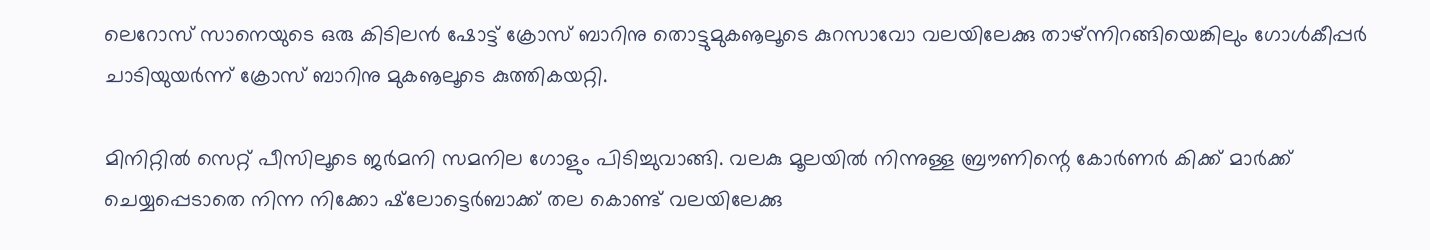ലെറോസ് സാനെയുടെ ഒരു കിടിലന്‍ ഷോട്ട് ക്രോസ് ബാറിനു തൊട്ടുമുകൡലൂടെ കുറസാവോ വലയിലേക്കു താഴ്ന്നിറങ്ങിയെങ്കിലും ഗോള്‍കീപ്പര്‍ ചാടിയുയര്‍ന്ന് ക്രോസ് ബാറിനു മുകൡലൂടെ കുത്തികയറ്റി.

മിനിറ്റില്‍ സെറ്റ് പീസിലൂടെ ജര്‍മനി സമനില ഗോളും പിടിച്ചുവാങ്ങി. വലകു മൂലയില്‍ നിന്നുള്ള ബ്രൗണിന്റെ കോര്‍ണര്‍ കിക്ക് മാര്‍ക്ക് ചെയ്യപ്പെടാതെ നിന്ന നിക്കോ ഷ്‌ലോട്ടെര്‍ബാക്ക് തല കൊണ്ട് വലയിലേക്കു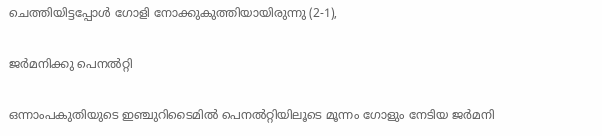ചെത്തിയിട്ടപ്പോള്‍ ഗോളി നോക്കുകുത്തിയായിരുന്നു (2-1),

ജര്‍മനിക്കു പെനല്‍റ്റി

ഒന്നാംപകുതിയുടെ ഇഞ്ചുറിടൈമില്‍ പെനല്‍റ്റിയിലൂടെ മൂന്നം ഗോളും നേടിയ ജര്‍മനി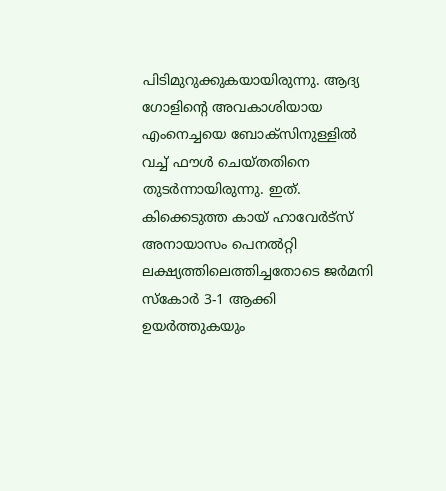പിടിമുറുക്കുകയായിരുന്നു. ആദ്യ ഗോളിന്റെ അവകാശിയായ എംനെച്ചയെ ബോക്‌സിനുള്ളില്‍ വച്ച് ഫൗള്‍ ചെയ്തതിനെ തുടര്‍ന്നായിരുന്നു. ഇത്. കിക്കെടുത്ത കായ് ഹാവേര്‍ട്‌സ് അനായാസം പെനല്‍റ്റി ലക്ഷ്യത്തിലെത്തിച്ചതോടെ ജര്‍മനി സ്‌കോര്‍ 3-1 ആക്കി ഉയര്‍ത്തുകയും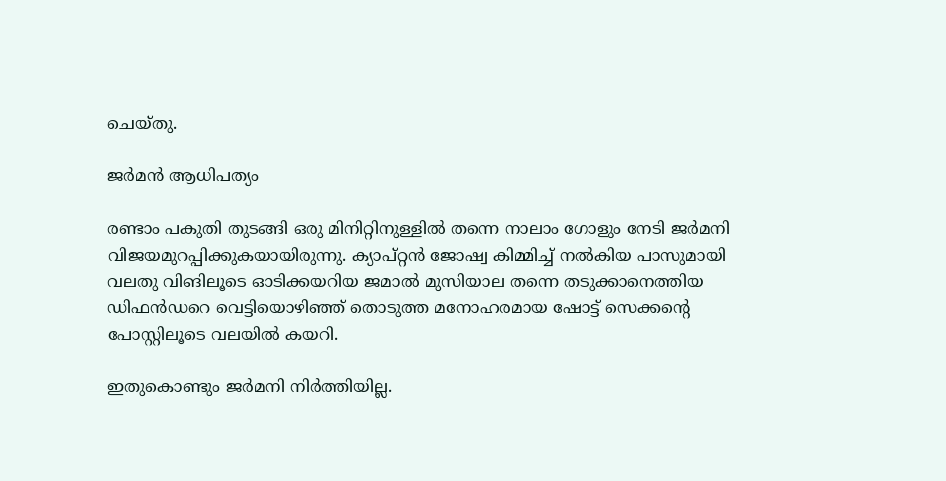ചെയ്തു.

ജര്‍മന്‍ ആധിപത്യം

രണ്ടാം പകുതി തുടങ്ങി ഒരു മിനിറ്റിനുള്ളില്‍ തന്നെ നാലാം ഗോളും നേടി ജര്‍മനി വിജയമുറപ്പിക്കുകയായിരുന്നു. ക്യാപ്റ്റന്‍ ജോഷ്വ കിമ്മിച്ച് നല്‍കിയ പാസുമായി വലതു വിങിലൂടെ ഓടിക്കയറിയ ജമാല്‍ മുസിയാല തന്നെ തടുക്കാനെത്തിയ ഡിഫന്‍ഡറെ വെട്ടിയൊഴിഞ്ഞ് തൊടുത്ത മനോഹരമായ ഷോട്ട് സെക്കന്റെ പോസ്റ്റിലൂടെ വലയില്‍ കയറി.

ഇതുകൊണ്ടും ജര്‍മനി നിര്‍ത്തിയില്ല.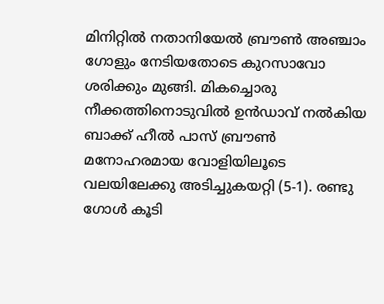മിനിറ്റില്‍ നതാനിയേല്‍ ബ്രൗണ്‍ അഞ്ചാം ഗോളും നേടിയതോടെ കുറസാവോ ശരിക്കും മുങ്ങി. മികച്ചൊരു നീക്കത്തിനൊടുവില്‍ ഉന്‍ഡാവ് നല്‍കിയ ബാക്ക് ഹീല്‍ പാസ് ബ്രൗണ്‍ മനോഹരമായ വോളിയിലൂടെ വലയിലേക്കു അടിച്ചുകയറ്റി (5-1). രണ്ടു ഗോള്‍ കൂടി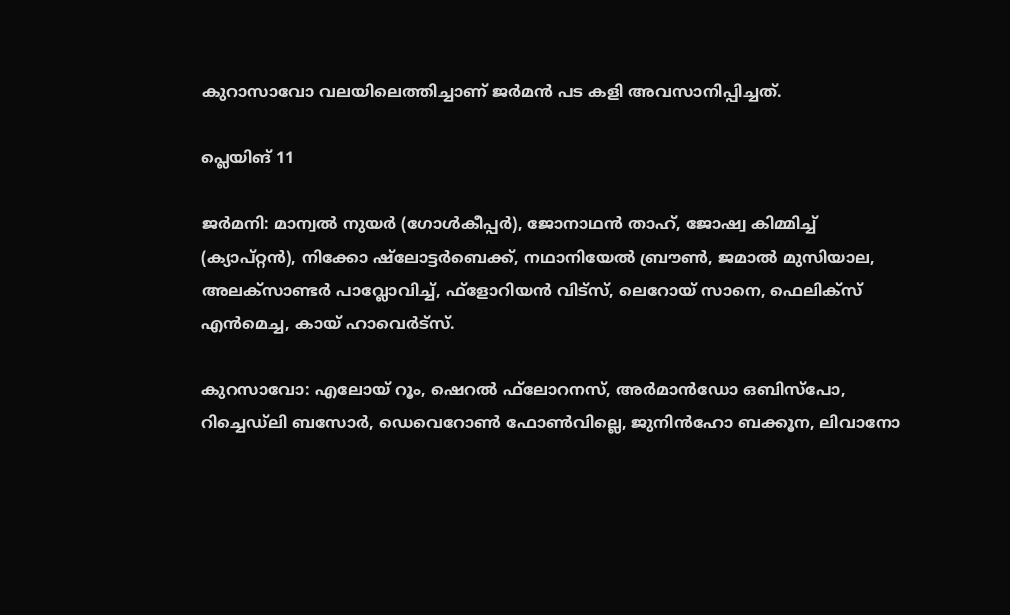കുറാസാവോ വലയിലെത്തിച്ചാണ് ജര്‍മന്‍ പട കളി അവസാനിപ്പിച്ചത്.

പ്ലെയിങ് 11

ജര്‍മനി: മാന്വല്‍ നുയര്‍ (ഗോള്‍കീപ്പര്‍), ജോനാഥന്‍ താഹ്, ജോഷ്വ കിമ്മിച്ച് (ക്യാപ്റ്റന്‍), നിക്കോ ഷ്ലോട്ടര്‍ബെക്ക്, നഥാനിയേല്‍ ബ്രൗണ്‍, ജമാല്‍ മുസിയാല, അലക്സാണ്ടര്‍ പാവ്ലോവിച്ച്, ഫ്‌ളോറിയന്‍ വിട്സ്, ലെറോയ് സാനെ, ഫെലിക്സ് എന്‍മെച്ച, കായ് ഹാവെര്‍ട്സ്.

കുറസാവോ: എലോയ് റൂം, ഷെറല്‍ ഫ്‌ലോറനസ്, അര്‍മാന്‍ഡോ ഒബിസ്പോ, റിച്ചെഡ്ലി ബസോര്‍, ഡെവെറോണ്‍ ഫോണ്‍വില്ലെ, ജുനിന്‍ഹോ ബക്കൂന, ലിവാനോ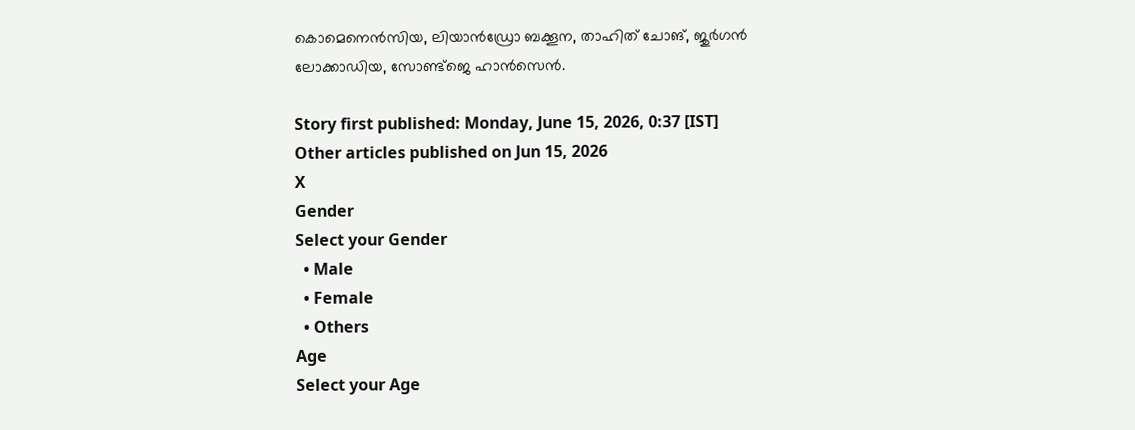കൊമെനെന്‍സിയ, ലിയാന്‍ഡ്രോ ബക്കൂന, താഹിത് ചോങ്, ജുര്‍ഗന്‍ ലോക്കാഡിയ, സോണ്ട്‌ജെ ഹാന്‍സെന്‍.

Story first published: Monday, June 15, 2026, 0:37 [IST]
Other articles published on Jun 15, 2026
X
Gender
Select your Gender
  • Male
  • Female
  • Others
Age
Select your Age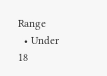Range
  • Under 18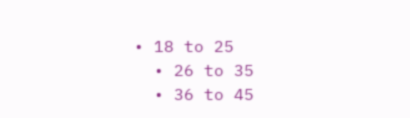• 18 to 25
  • 26 to 35
  • 36 to 45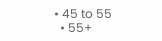• 45 to 55
  • 55+